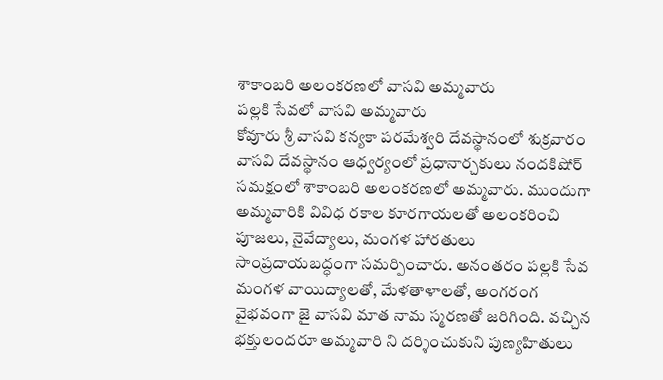శాకాంబరి అలంకరణలో వాసవి అమ్మవారు
పల్లకి సేవలో వాసవి అమ్మవారు
కోవూరు శ్రీ వాసవి కన్యకా పరమేశ్వరి దేవస్థానంలో శుక్రవారం వాసవి దేవస్థానం ఆధ్వర్యంలో ప్రధానార్చకులు నందకిషోర్ సమక్షంలో శాకాంబరి అలంకరణలో అమ్మవారు. ముందుగా అమ్మవారికి వివిధ రకాల కూరగాయలతో అలంకరించి పూజలు, నైవేద్యాలు, మంగళ హారతులు సాంప్రదాయబద్ధంగా సమర్పించారు. అనంతరం పల్లకి సేవ మంగళ వాయిద్యాలతో, మేళతాళాలతో, అంగరంగ వైభవంగా జై వాసవి మాత నామ స్మరణతో జరిగింది. వచ్చిన భక్తులందరూ అమ్మవారి ని దర్శించుకుని పుణ్యహితులు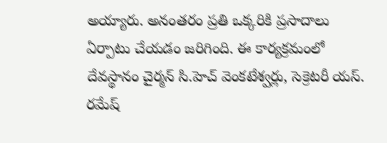అయ్యారు. అనంతరం ప్రతి ఒక్కరికి ప్రసాదాలు ఏర్పాటు చేయడం జరిగింది. ఈ కార్యక్రమంలో దేవస్థానం చైర్మన్ సి.హెచ్ వెంకటేశ్వర్లు, సెక్రెటరీ యస్. రమేష్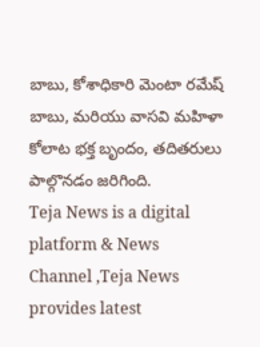బాబు, కోశాధికారి మెంటా రమేష్ బాబు, మరియు వాసవి మహిళా కోలాట భక్త బృందం, తదితరులు పాల్గొనడం జరిగింది.
Teja News is a digital platform & News Channel ,Teja News provides latest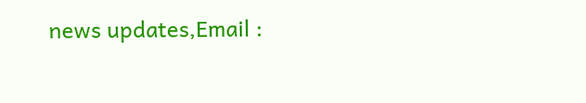news updates,Email :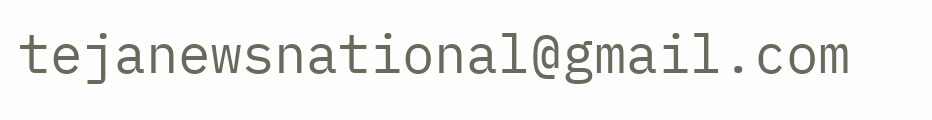tejanewsnational@gmail.com